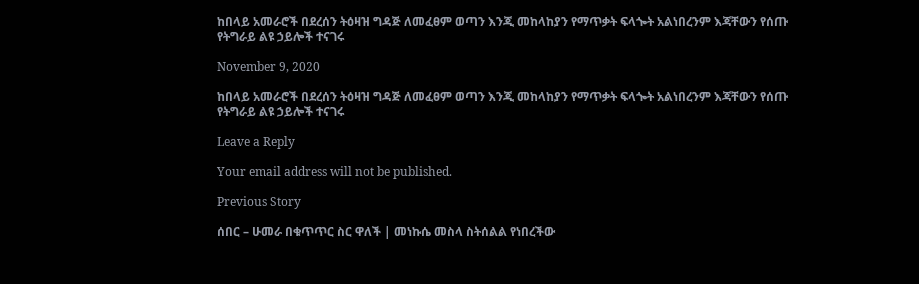ከበላይ አመራሮች በደረሰን ትዕዛዝ ግዳጅ ለመፈፀም ወጣን እንጂ መከላከያን የማጥቃት ፍላጐት አልነበረንም እጃቸውን የሰጡ የትግራይ ልዩ ኃይሎች ተናገሩ

November 9, 2020

ከበላይ አመራሮች በደረሰን ትዕዛዝ ግዳጅ ለመፈፀም ወጣን እንጂ መከላከያን የማጥቃት ፍላጐት አልነበረንም እጃቸውን የሰጡ የትግራይ ልዩ ኃይሎች ተናገሩ

Leave a Reply

Your email address will not be published.

Previous Story

ሰበር – ሁመራ በቁጥጥር ስር ዋለች | መነኩሴ መስላ ስትሰልል የነበረችው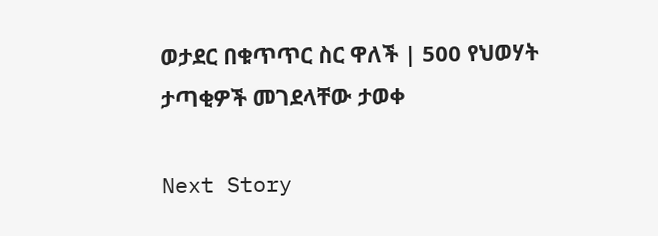ወታደር በቁጥጥር ስር ዋለች | 500 የህወሃት ታጣቂዎች መገደላቸው ታወቀ

Next Story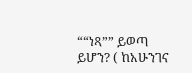““ነጻ”” ይወጣ ይሆን? ( ከአሁንገና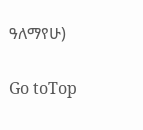ዓለማየሁ)

Go toTop